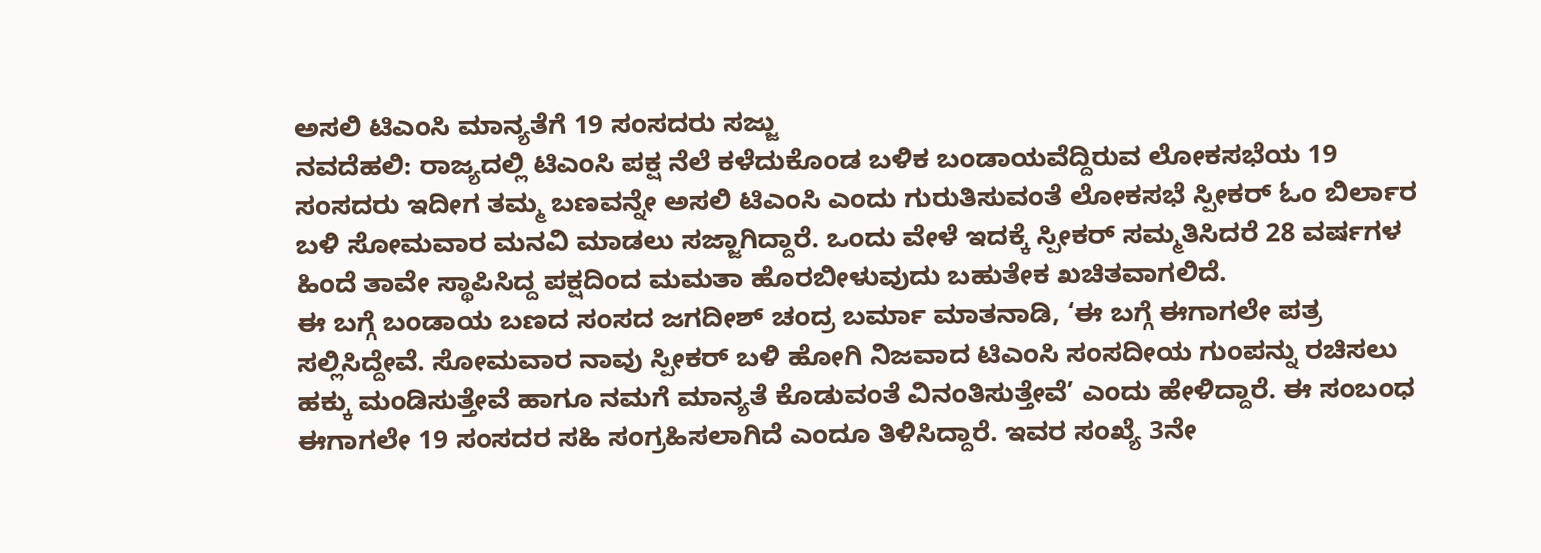ಅಸಲಿ ಟಿಎಂಸಿ ಮಾನ್ಯತೆಗೆ 19 ಸಂಸದರು ಸಜ್ಜು
ನವದೆಹಲಿ: ರಾಜ್ಯದಲ್ಲಿ ಟಿಎಂಸಿ ಪಕ್ಷ ನೆಲೆ ಕಳೆದುಕೊಂಡ ಬಳಿಕ ಬಂಡಾಯವೆದ್ದಿರುವ ಲೋಕಸಭೆಯ 19 ಸಂಸದರು ಇದೀಗ ತಮ್ಮ ಬಣವನ್ನೇ ಅಸಲಿ ಟಿಎಂಸಿ ಎಂದು ಗುರುತಿಸುವಂತೆ ಲೋಕಸಭೆ ಸ್ಪೀಕರ್ ಓಂ ಬಿರ್ಲಾರ ಬಳಿ ಸೋಮವಾರ ಮನವಿ ಮಾಡಲು ಸಜ್ಜಾಗಿದ್ದಾರೆ. ಒಂದು ವೇಳೆ ಇದಕ್ಕೆ ಸ್ಪೀಕರ್ ಸಮ್ಮತಿಸಿದರೆ 28 ವರ್ಷಗಳ ಹಿಂದೆ ತಾವೇ ಸ್ಥಾಪಿಸಿದ್ದ ಪಕ್ಷದಿಂದ ಮಮತಾ ಹೊರಬೀಳುವುದು ಬಹುತೇಕ ಖಚಿತವಾಗಲಿದೆ.
ಈ ಬಗ್ಗೆ ಬಂಡಾಯ ಬಣದ ಸಂಸದ ಜಗದೀಶ್ ಚಂದ್ರ ಬರ್ಮಾ ಮಾತನಾಡಿ, ‘ಈ ಬಗ್ಗೆ ಈಗಾಗಲೇ ಪತ್ರ ಸಲ್ಲಿಸಿದ್ದೇವೆ. ಸೋಮವಾರ ನಾವು ಸ್ಪೀಕರ್ ಬಳಿ ಹೋಗಿ ನಿಜವಾದ ಟಿಎಂಸಿ ಸಂಸದೀಯ ಗುಂಪನ್ನು ರಚಿಸಲು ಹಕ್ಕು ಮಂಡಿಸುತ್ತೇವೆ ಹಾಗೂ ನಮಗೆ ಮಾನ್ಯತೆ ಕೊಡುವಂತೆ ವಿನಂತಿಸುತ್ತೇವೆ’ ಎಂದು ಹೇಳಿದ್ದಾರೆ. ಈ ಸಂಬಂಧ ಈಗಾಗಲೇ 19 ಸಂಸದರ ಸಹಿ ಸಂಗ್ರಹಿಸಲಾಗಿದೆ ಎಂದೂ ತಿಳಿಸಿದ್ದಾರೆ. ಇವರ ಸಂಖ್ಯೆ 3ನೇ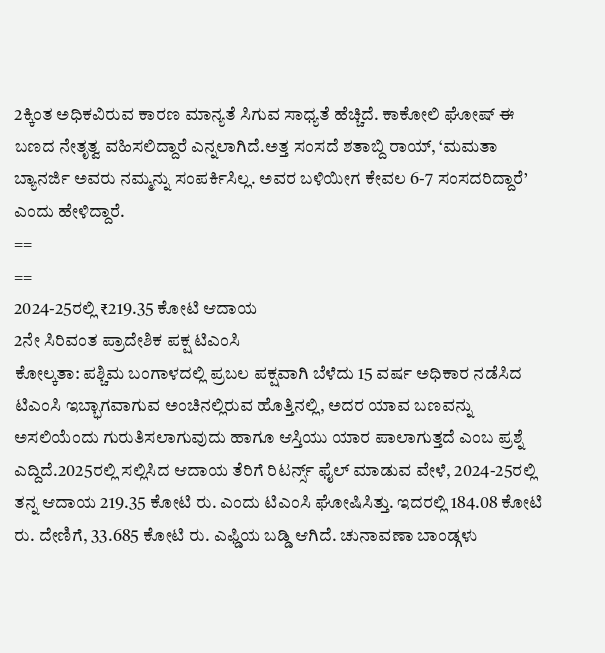2ಕ್ಕಿಂತ ಅಧಿಕವಿರುವ ಕಾರಣ ಮಾನ್ಯತೆ ಸಿಗುವ ಸಾಧ್ಯತೆ ಹೆಚ್ಚಿದೆ. ಕಾಕೋಲಿ ಘೋಷ್ ಈ ಬಣದ ನೇತೃತ್ವ ವಹಿಸಲಿದ್ದಾರೆ ಎನ್ನಲಾಗಿದೆ.ಅತ್ತ ಸಂಸದೆ ಶತಾಬ್ದಿ ರಾಯ್, ‘ಮಮತಾ ಬ್ಯಾನರ್ಜಿ ಅವರು ನಮ್ಮನ್ನು ಸಂಪರ್ಕಿಸಿಲ್ಲ. ಅವರ ಬಳಿಯೀಗ ಕೇವಲ 6-7 ಸಂಸದರಿದ್ದಾರೆ’ ಎಂದು ಹೇಳಿದ್ದಾರೆ.
==
==
2024-25ರಲ್ಲಿ ₹219.35 ಕೋಟಿ ಆದಾಯ
2ನೇ ಸಿರಿವಂತ ಪ್ರಾದೇಶಿಕ ಪಕ್ಷ ಟಿಎಂಸಿ
ಕೋಲ್ಕತಾ: ಪಶ್ಚಿಮ ಬಂಗಾಳದಲ್ಲಿ ಪ್ರಬಲ ಪಕ್ಷವಾಗಿ ಬೆಳೆದು 15 ವರ್ಷ ಅಧಿಕಾರ ನಡೆಸಿದ ಟಿಎಂಸಿ ಇಬ್ಭಾಗವಾಗುವ ಅಂಚಿನಲ್ಲಿರುವ ಹೊತ್ತಿನಲ್ಲಿ, ಅದರ ಯಾವ ಬಣವನ್ನು ಅಸಲಿಯೆಂದು ಗುರುತಿಸಲಾಗುವುದು ಹಾಗೂ ಆಸ್ತಿಯು ಯಾರ ಪಾಲಾಗುತ್ತದೆ ಎಂಬ ಪ್ರಶ್ನೆ ಎದ್ದಿದೆ.2025ರಲ್ಲಿ ಸಲ್ಲಿಸಿದ ಆದಾಯ ತೆರಿಗೆ ರಿಟರ್ನ್ಸ್ ಫೈಲ್ ಮಾಡುವ ವೇಳೆ, 2024-25ರಲ್ಲಿ ತನ್ನ ಆದಾಯ 219.35 ಕೋಟಿ ರು. ಎಂದು ಟಿಎಂಸಿ ಘೋಷಿಸಿತ್ತು. ಇದರಲ್ಲಿ 184.08 ಕೋಟಿ ರು. ದೇಣಿಗೆ, 33.685 ಕೋಟಿ ರು. ಎಫ್ಡಿಯ ಬಡ್ಡಿ ಆಗಿದೆ. ಚುನಾವಣಾ ಬಾಂಡ್ಗಳು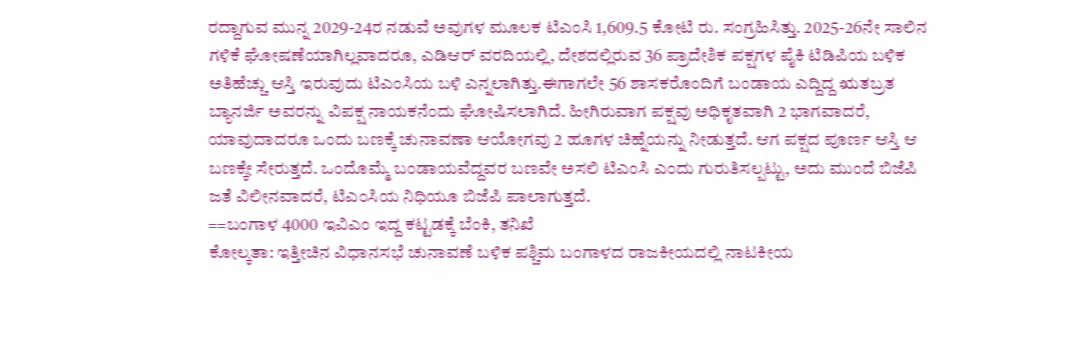ರದ್ದಾಗುವ ಮುನ್ನ 2029-24ರ ನಡುವೆ ಅವುಗಳ ಮೂಲಕ ಟಿಎಂಸಿ 1,609.5 ಕೋಟಿ ರು. ಸಂಗ್ರಹಿಸಿತ್ತು. 2025-26ನೇ ಸಾಲಿನ ಗಳಿಕೆ ಘೋಷಣೆಯಾಗಿಲ್ಲವಾದರೂ, ಎಡಿಆರ್ ವರದಿಯಲ್ಲಿ, ದೇಶದಲ್ಲಿರುವ 36 ಪ್ರಾದೇಶಿಕ ಪಕ್ಷಗಳ ಪೈಕಿ ಟಿಡಿಪಿಯ ಬಳಿಕ ಅತಿಹೆಚ್ಚು ಆಸ್ತಿ ಇರುವುದು ಟಿಎಂಸಿಯ ಬಳಿ ಎನ್ನಲಾಗಿತ್ತು.ಈಗಾಗಲೇ 56 ಶಾಸಕರೊಂದಿಗೆ ಬಂಡಾಯ ಎದ್ದಿದ್ದ ಋತಬ್ರತ ಬ್ಯಾನರ್ಜಿ ಅವರನ್ನು ವಿಪಕ್ಷ ನಾಯಕನೆಂದು ಘೋಷಿಸಲಾಗಿದೆ. ಹೀಗಿರುವಾಗ ಪಕ್ಷವು ಅಧಿಕೃತವಾಗಿ 2 ಭಾಗವಾದರೆ, ಯಾವುದಾದರೂ ಒಂದು ಬಣಕ್ಕೆ ಚುನಾವಣಾ ಆಯೋಗವು 2 ಹೂಗಳ ಚಿಹ್ನೆಯನ್ನು ನೀಡುತ್ತದೆ. ಆಗ ಪಕ್ಷದ ಪೂರ್ಣ ಆಸ್ತಿ ಆ ಬಣಕ್ಕೇ ಸೇರುತ್ತದೆ. ಒಂದೊಮ್ಮೆ ಬಂಡಾಯವೆದ್ದವರ ಬಣವೇ ಅಸಲಿ ಟಿಎಂಸಿ ಎಂದು ಗುರುತಿಸಲ್ಪಟ್ಟು, ಅದು ಮುಂದೆ ಬಿಜೆಪಿ ಜತೆ ವಿಲೀನವಾದರೆ, ಟಿಎಂಸಿಯ ನಿಧಿಯೂ ಬಿಜೆಪಿ ಪಾಲಾಗುತ್ತದೆ.
==ಬಂಗಾಳ 4000 ಇವಿಎಂ ಇದ್ದ ಕಟ್ಟಡಕ್ಕೆ ಬೆಂಕಿ, ತನಿಖೆ
ಕೋಲ್ಕತಾ: ಇತ್ತೀಚಿನ ವಿಧಾನಸಭೆ ಚುನಾವಣೆ ಬಳಿಕ ಪಶ್ಚಿಮ ಬಂಗಾಳದ ರಾಜಕೀಯದಲ್ಲಿ ನಾಟಕೀಯ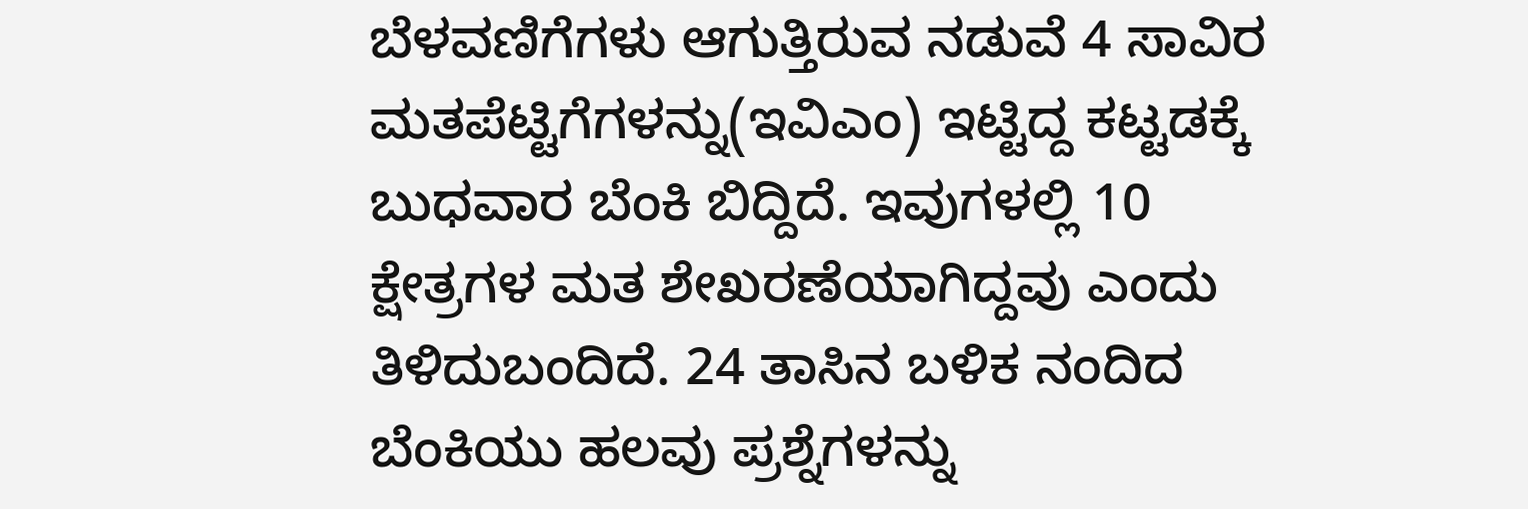ಬೆಳವಣಿಗೆಗಳು ಆಗುತ್ತಿರುವ ನಡುವೆ 4 ಸಾವಿರ ಮತಪೆಟ್ಟಿಗೆಗಳನ್ನು(ಇವಿಎಂ) ಇಟ್ಟಿದ್ದ ಕಟ್ಟಡಕ್ಕೆ ಬುಧವಾರ ಬೆಂಕಿ ಬಿದ್ದಿದೆ. ಇವುಗಳಲ್ಲಿ 10 ಕ್ಷೇತ್ರಗಳ ಮತ ಶೇಖರಣೆಯಾಗಿದ್ದವು ಎಂದು ತಿಳಿದುಬಂದಿದೆ. 24 ತಾಸಿನ ಬಳಿಕ ನಂದಿದ ಬೆಂಕಿಯು ಹಲವು ಪ್ರಶ್ನೆಗಳನ್ನು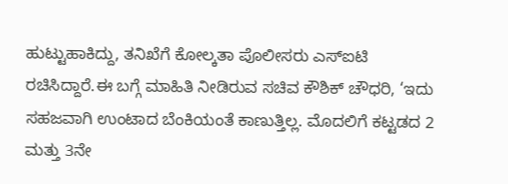ಹುಟ್ಟುಹಾಕಿದ್ದು, ತನಿಖೆಗೆ ಕೋಲ್ಕತಾ ಪೊಲೀಸರು ಎಸ್ಐಟಿ ರಚಿಸಿದ್ದಾರೆ.ಈ ಬಗ್ಗೆ ಮಾಹಿತಿ ನೀಡಿರುವ ಸಚಿವ ಕೌಶಿಕ್ ಚೌಧರಿ, ‘ಇದು ಸಹಜವಾಗಿ ಉಂಟಾದ ಬೆಂಕಿಯಂತೆ ಕಾಣುತ್ತಿಲ್ಲ. ಮೊದಲಿಗೆ ಕಟ್ಟಡದ 2 ಮತ್ತು 3ನೇ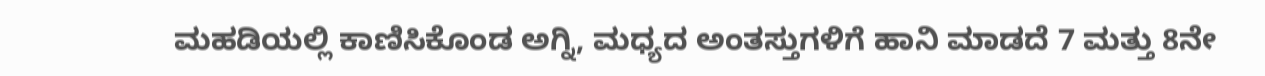ಮಹಡಿಯಲ್ಲಿ ಕಾಣಿಸಿಕೊಂಡ ಅಗ್ನಿ, ಮಧ್ಯದ ಅಂತಸ್ತುಗಳಿಗೆ ಹಾನಿ ಮಾಡದೆ 7 ಮತ್ತು 8ನೇ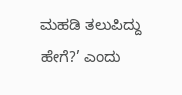ಮಹಡಿ ತಲುಪಿದ್ದು ಹೇಗೆ?’ ಎಂದು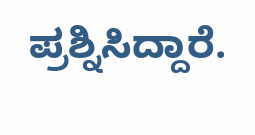ಪ್ರಶ್ನಿಸಿದ್ದಾರೆ.